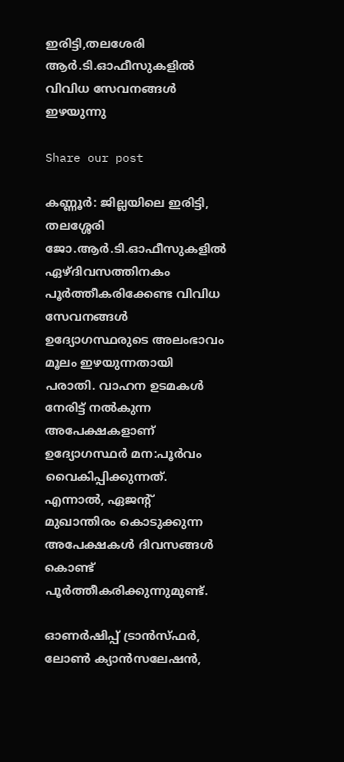ഇരിട്ടി,തലശേരി ആർ.ടി.ഓഫീസുകളിൽ വിവിധ സേവനങ്ങൾ ഇഴയുന്നു

Share our post

കണ്ണൂർ: ജില്ലയിലെ ഇരിട്ടി, തലശ്ശേരി ജോ.ആർ.ടി.ഓഫീസുകളിൽ ഏഴ്ദിവസത്തിനകം പൂർത്തീകരിക്കേണ്ട വിവിധ സേവനങ്ങൾ ഉദ്യോഗസ്ഥരുടെ അലംഭാവം മൂലം ഇഴയുന്നതായി പരാതി. വാഹന ഉടമകൾ നേരിട്ട് നൽകുന്ന അപേക്ഷകളാണ് ഉദ്യോഗസ്ഥർ മന:പൂർവം വൈകിപ്പിക്കുന്നത്. എന്നാൽ, ഏജന്റ് മുഖാന്തിരം കൊടുക്കുന്ന അപേക്ഷകൾ ദിവസങ്ങൾ കൊണ്ട് പൂർത്തീകരിക്കുന്നുമുണ്ട്.

ഓണർഷിപ്പ് ട്രാൻസ്ഫർ, ലോൺ ക്യാൻസലേഷൻ,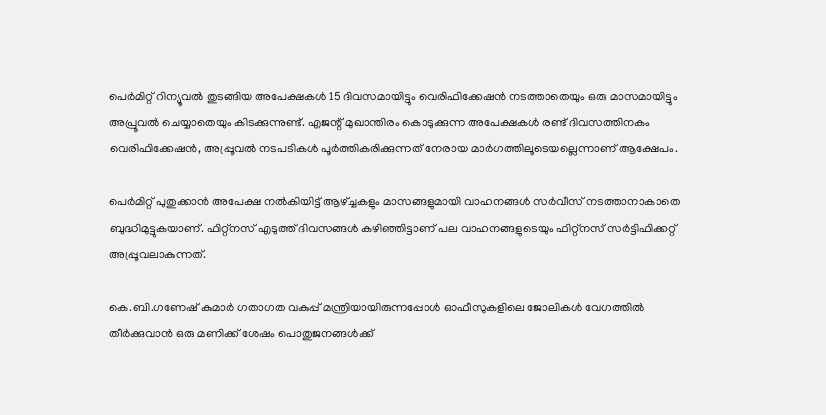പെർമിറ്റ് റിന്യൂവൽ തുടങ്ങിയ അപേക്ഷകൾ 15 ദിവസമായിട്ടും വെരിഫിക്കേഷൻ നടത്താതെയും ഒരു മാസമായിട്ടും അപ്രൂവൽ ചെയ്യാതെയും കിടക്കുന്നുണ്ട്. എജന്റ് മുഖാന്തിരം കൊടുക്കുന്ന അപേക്ഷകൾ രണ്ട് ദിവസത്തിനകം വെരിഫിക്കേഷൻ, അപ്പ്രൂവൽ നടപടികൾ പൂർത്തികരിക്കുന്നത് നേരായ മാർഗത്തിലൂടെയല്ലെന്നാണ് ആക്ഷേപം.

പെർമിറ്റ് പുതുക്കാൻ അപേക്ഷ നൽകിയിട്ട് ആഴ്ച്ചകളും മാസങ്ങളുമായി വാഹനങ്ങൾ സർവീസ് നടത്താനാകാതെ ബുദ്ധിമുട്ടുകയാണ്. ഫിറ്റ്‌നസ് എടുത്ത് ദിവസങ്ങൾ കഴിഞ്ഞിട്ടാണ് പല വാഹനങ്ങളുടെയും ഫിറ്റ്‌നസ് സർട്ടിഫിക്കറ്റ് അപ്പ്രൂവലാകുന്നത്.

കെ.ബി.ഗണേഷ് കുമാർ ഗതാഗത വകുപ്പ് മന്ത്രിയായിരുന്നപ്പോൾ ഓഫീസുകളിലെ ജോലികൾ വേഗത്തിൽ തീർക്കുവാൻ ഒരു മണിക്ക് ശേഷം പൊതുജനങ്ങൾക്ക്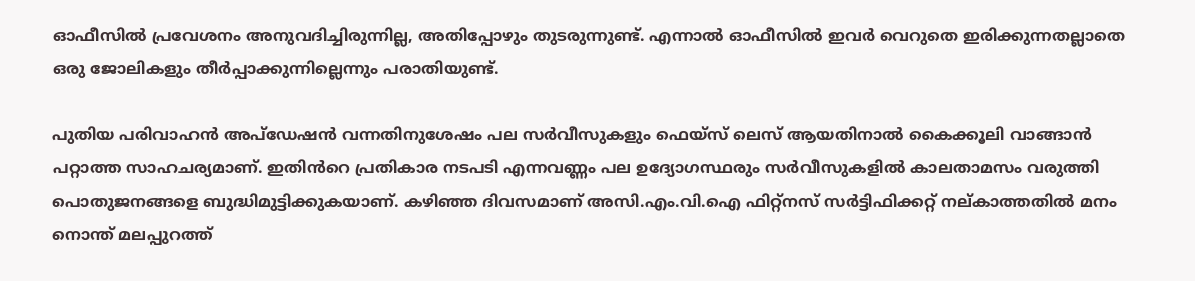ഓഫീസിൽ പ്രവേശനം അനുവദിച്ചിരുന്നില്ല, അതിപ്പോഴും തുടരുന്നുണ്ട്. എന്നാൽ ഓഫീസിൽ ഇവർ വെറുതെ ഇരിക്കുന്നതല്ലാതെ ഒരു ജോലികളും തീർപ്പാക്കുന്നില്ലെന്നും പരാതിയുണ്ട്.

പുതിയ പരിവാഹൻ അപ്‌ഡേഷൻ വന്നതിനുശേഷം പല സർവീസുകളും ഫെയ്‌സ് ലെസ് ആയതിനാൽ കൈക്കൂലി വാങ്ങാൻ പറ്റാത്ത സാഹചര്യമാണ്. ഇതിൻറെ പ്രതികാര നടപടി എന്നവണ്ണം പല ഉദ്യോഗസ്ഥരും സർവീസുകളിൽ കാലതാമസം വരുത്തി പൊതുജനങ്ങളെ ബുദ്ധിമുട്ടിക്കുകയാണ്. കഴിഞ്ഞ ദിവസമാണ് അസി.എം.വി.ഐ ഫിറ്റ്‌നസ് സർട്ടിഫിക്കറ്റ് നല്കാത്തതിൽ മനം നൊന്ത് മലപ്പുറത്ത്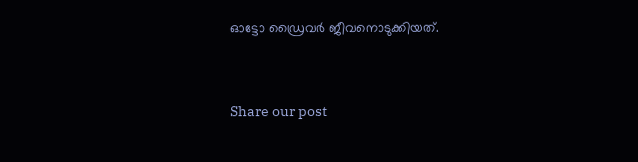ഓട്ടോ ഡ്രൈവർ ജീവനൊടുക്കിയത്.


Share our post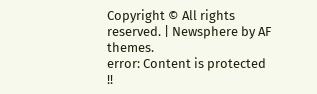Copyright © All rights reserved. | Newsphere by AF themes.
error: Content is protected !!